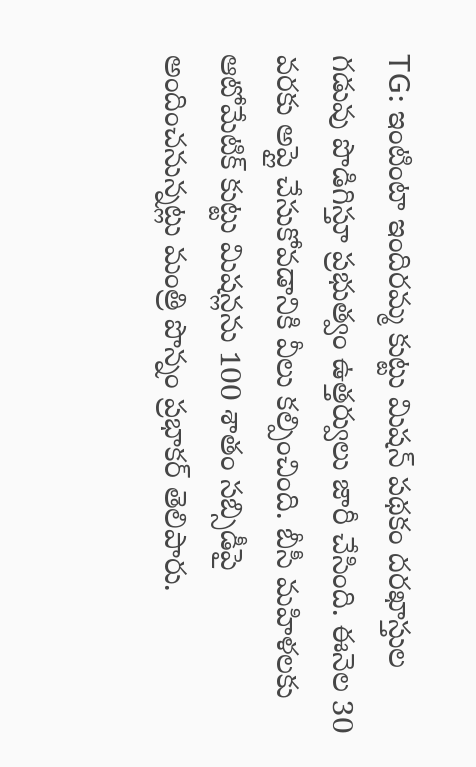TG: ఇంటింటా ఇందిరమ్మ కుట్టు మిషన్ పథకం దరఖాస్తుల గడువు పొడిగిస్తూ ప్రభుత్వం ఉత్తర్వులు జారీ చేసింది. ఈనెల 30 వరకు అప్లై చేసుకోవడానికి వీలు కల్పించింది. బీసీ మహిళలకు ఆటోమేటిక్ కుట్టు మిషన్లను 100 శాతం సబ్సిడీపై అందించనున్నట్లు మంత్రి పొన్నం ప్రభాకర్ తెలిపారు.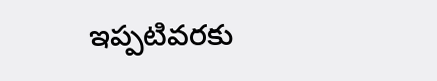ఇప్పటివరకు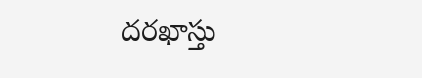దరఖాస్తు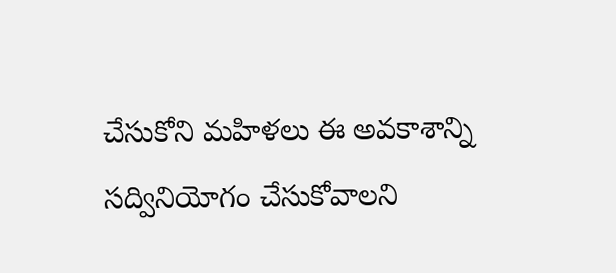చేసుకోని మహిళలు ఈ అవకాశాన్ని సద్వినియోగం చేసుకోవాలని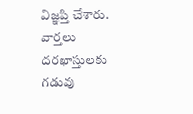విజ్ఞప్తి చేశారు.
వార్తలు
దరఖాస్తులకు గడువు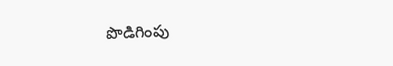పొడిగింపు